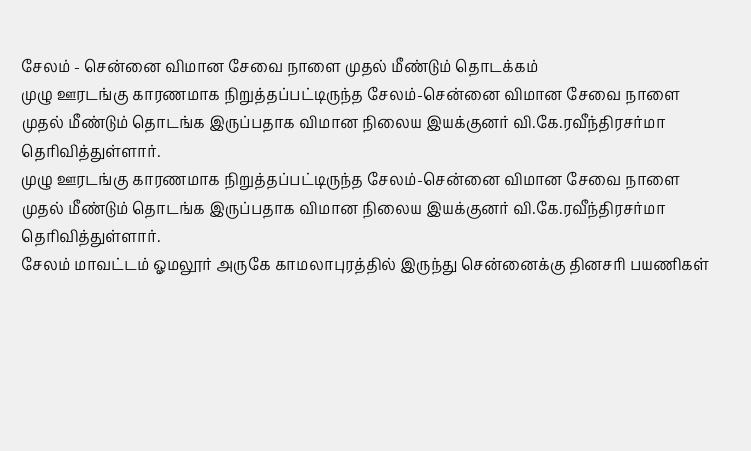சேலம் - சென்னை விமான சேவை நாளை முதல் மீண்டும் தொடக்கம்
முழு ஊரடங்கு காரணமாக நிறுத்தப்பட்டிருந்த சேலம்-சென்னை விமான சேவை நாளை முதல் மீண்டும் தொடங்க இருப்பதாக விமான நிலைய இயக்குனர் வி.கே.ரவீந்திரசர்மா தெரிவித்துள்ளார்.
முழு ஊரடங்கு காரணமாக நிறுத்தப்பட்டிருந்த சேலம்-சென்னை விமான சேவை நாளை முதல் மீண்டும் தொடங்க இருப்பதாக விமான நிலைய இயக்குனர் வி.கே.ரவீந்திரசர்மா தெரிவித்துள்ளார்.
சேலம் மாவட்டம் ஓமலூர் அருகே காமலாபுரத்தில் இருந்து சென்னைக்கு தினசரி பயணிகள்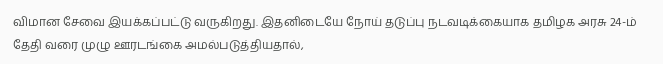விமான சேவை இயக்கப்பட்டு வருகிறது. இதனிடையே நோய் தடுப்பு நடவடிக்கையாக தமிழக அரசு 24-ம் தேதி வரை முழு ஊரடங்கை அமல்படுத்தியதால்,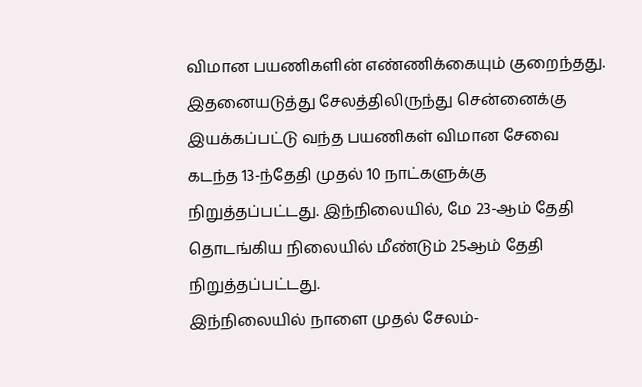விமான பயணிகளின் எண்ணிக்கையும் குறைந்தது.
இதனையடுத்து சேலத்திலிருந்து சென்னைக்கு இயக்கப்பட்டு வந்த பயணிகள் விமான சேவை கடந்த 13-ந்தேதி முதல் 10 நாட்களுக்கு நிறுத்தப்பட்டது. இந்நிலையில், மே 23-ஆம் தேதி தொடங்கிய நிலையில் மீண்டும் 25ஆம் தேதி நிறுத்தப்பட்டது.
இந்நிலையில் நாளை முதல் சேலம்-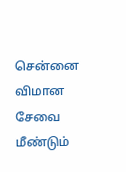சென்னை விமான சேவை மீண்டும்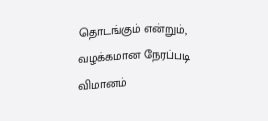தொடங்கும் என்றும், வழக்கமான நேரப்படி விமானம்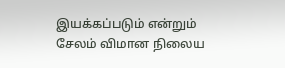இயக்கப்படும் என்றும் சேலம் விமான நிலைய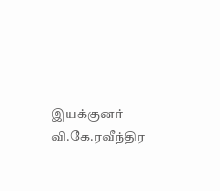இயக்குனர் வி.கே.ரவீந்திர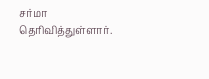சர்மா தெரிவித்துள்ளார்.